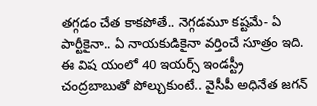తగ్గడం చేత కాకపోతే.. నెగ్గడమూ కష్టమే- ఏ పార్టీకైనా.. ఏ నాయకుడికైనా వర్తించే సూత్రం ఇది. ఈ విష యంలో 40 ఇయర్స్ ఇండస్ట్రీ చంద్రబాబుతో పోల్చుకుంటే.. వైసీపీ అధినేత జగన్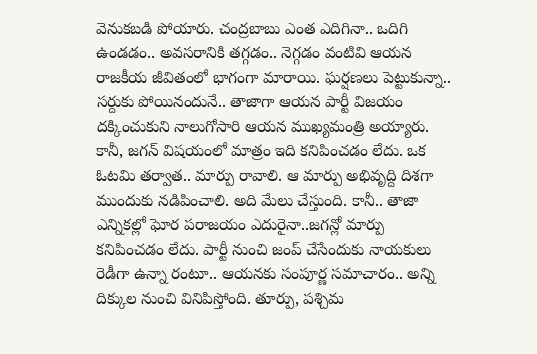వెనుకబడి పోయారు. చంద్రబాబు ఎంత ఎదిగినా.. ఒదిగి ఉండడం.. అవసరానికి తగ్గడం.. నెగ్గడం వంటివి ఆయన రాజకీయ జీవితంలో భాగంగా మారాయి. ఘర్షణలు పెట్టుకున్నా.. సర్దుకు పోయినందునే.. తాజాగా ఆయన పార్టీ విజయం దక్కించుకుని నాలుగోసారి ఆయన ముఖ్యమంత్రి అయ్యారు.
కానీ, జగన్ విషయంలో మాత్రం ఇది కనిపించడం లేదు. ఒక ఓటమి తర్వాత.. మార్పు రావాలి. ఆ మార్పు అభివృద్ది దిశగా ముందుకు నడిపించాలి. అది మేలు చేస్తుంది. కానీ.. తాజా ఎన్నికల్లో ఘోర పరాజయం ఎదురైనా..జగన్లో మార్పు కనిపించడం లేదు. పార్టీ నుంచి జంప్ చేసేందుకు నాయకులు రెడీగా ఉన్నా రంటూ.. ఆయనకు సంపూర్ణ సమాచారం.. అన్ని దిక్కుల నుంచి వినిపిస్తోంది. తూర్పు, పశ్చిమ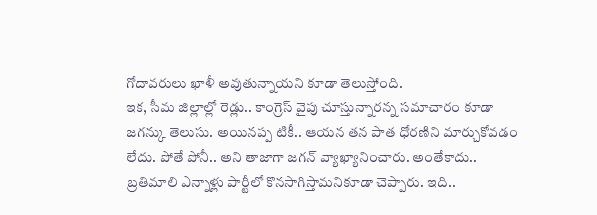గోదావరులు ఖాళీ అవుతున్నాయని కూడా తెలుస్తోంది.
ఇక, సీమ జిల్లాల్లో రెడ్లు.. కాంగ్రెస్ వైపు చూస్తున్నారన్న సమాచారం కూడా జగన్కు తెలుసు. అయినప్ప టికీ.. ఆయన తన పాత ధోరణిని మార్చుకోవడం లేదు. పోతే పోనీ.. అని తాజాగా జగన్ వ్యాఖ్యానించారు. అంతేకాదు.. బ్రతిమాలి ఎన్నాళ్లు పార్టీలో కొనసాగిస్తామనికూడా చెప్పారు. ఇది..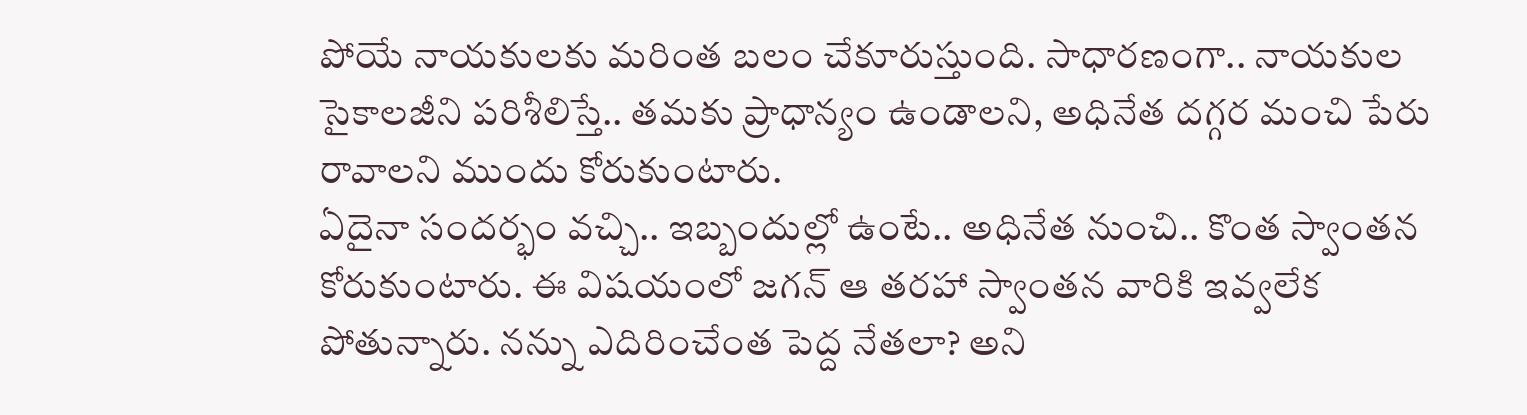పోయే నాయకులకు మరింత బలం చేకూరుస్తుంది. సాధారణంగా.. నాయకుల సైకాలజీని పరిశీలిస్తే.. తమకు ప్రాధాన్యం ఉండాలని, అధినేత దగ్గర మంచి పేరు రావాలని ముందు కోరుకుంటారు.
ఏదైనా సందర్భం వచ్చి.. ఇబ్బందుల్లో ఉంటే.. అధినేత నుంచి.. కొంత స్వాంతన కోరుకుంటారు. ఈ విషయంలో జగన్ ఆ తరహా స్వాంతన వారికి ఇవ్వలేక పోతున్నారు. నన్ను ఎదిరించేంత పెద్ద నేతలా? అని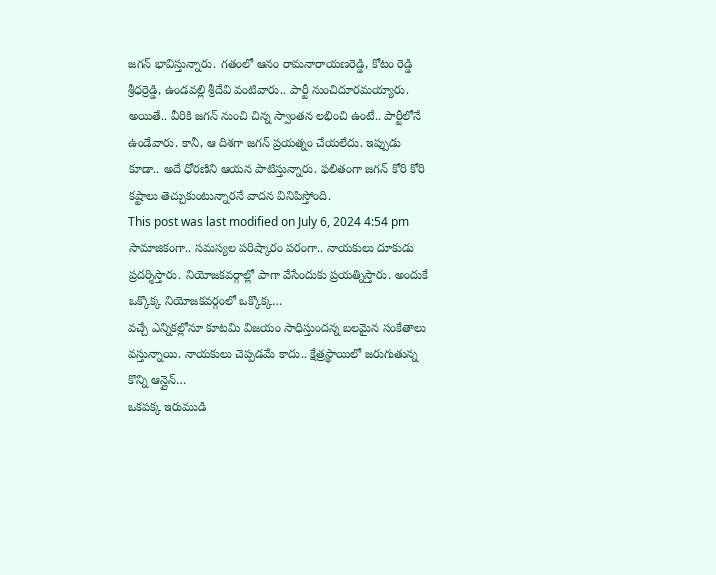జగన్ భావిస్తున్నారు. గతంలో ఆనం రామనారాయణరెడ్డి, కోటం రెడ్డి శ్రీధర్రెడ్డి, ఉండవల్లి శ్రీదేవి వంటివారు.. పార్టీ నుంచిదూరమయ్యారు. అయితే.. వీరికి జగన్ నుంచి చిన్న స్వాంతన లభించి ఉంటే.. పార్టీలోనే ఉండేవారు. కానీ, ఆ దిశగా జగన్ ప్రయత్నం చేయలేదు. ఇప్పుడు కూడా.. అదే ధోరణిని ఆయన పాటిస్తున్నారు. ఫలితంగా జగన్ కోరి కోరి కష్టాలు తెచ్చుకుంటున్నారనే వాదన వినిపిస్తోంది.
This post was last modified on July 6, 2024 4:54 pm
సామాజికంగా.. సమస్యల పరిష్కారం పరంగా.. నాయకులు దూకుడు ప్రదర్శిస్తారు. నియోజకవర్గాల్లో పాగా వేసేందుకు ప్రయత్నిస్తారు. అందుకే ఒక్కొక్క నియోజకవర్గంలో ఒక్కొక్క…
వచ్చే ఎన్నికల్లోనూ కూటమి విజయం సాధిస్తుందన్న బలమైన సంకేతాలు వస్తున్నాయి. నాయకులు చెప్పడమే కాదు.. క్షేత్రస్థాయిలో జరుగుతున్న కొన్ని ఆన్లైన్…
ఒకపక్క ఇరుముడి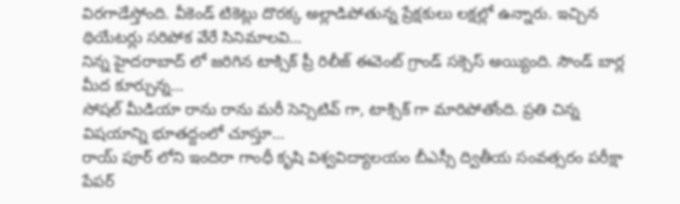విరగాడేస్తోంది. వీకెండ్ టికెట్లు దొరక్క అల్లాడిపోతున్న ప్రేక్షకులు లక్షల్లో ఉన్నారు. ఇచ్చిన థియేటర్లు సరిపోక వేరే సినిమాలవి…
నిన్న హైదరాబాద్ లో జరిగిన టాక్సిక్ ప్రీ రిలీజ్ ఈవెంట్ గ్రాండ్ సక్సెస్ అయ్యింది. సౌండ్ బార్ల మీద కూర్చున్న…
సోషల్ మీడియా రాను రాను మరీ సెన్సిటివ్ గా, టాక్సిక్ గా మారిపోతోంది. ప్రతి చిన్న విషయాన్ని భూతద్దంలో చూస్తూ…
రాయ్ పూర్ లోని ఇందిరా గాంధీ కృషి విశ్వవిద్యాలయం బీఎస్సీ ద్వితీయ సంవత్సరం పరీక్షా పేపర్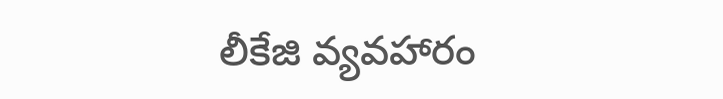లీకేజి వ్యవహారం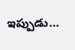ఇప్పుడు…